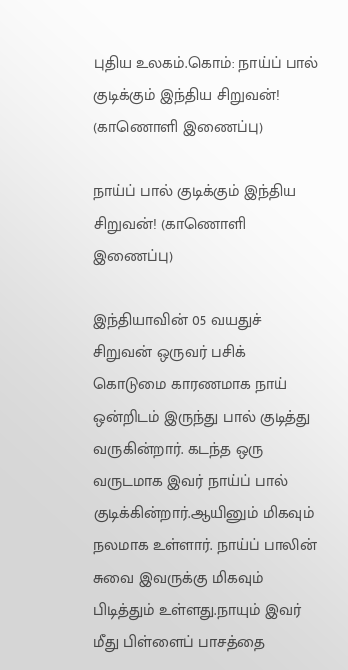புதிய உலகம்.கொம்: நாய்ப் பால் குடிக்கும் இந்திய சிறுவன்! (காணொளி இணைப்பு)

நாய்ப் பால் குடிக்கும் இந்திய சிறுவன்! (காணொளி இணைப்பு)

இந்தியாவின் 05 வயதுச் சிறுவன் ஒருவர் பசிக் கொடுமை காரணமாக நாய் ஒன்றிடம் இருந்து பால் குடித்து வருகின்றார். கடந்த ஒரு வருடமாக இவர் நாய்ப் பால் குடிக்கின்றார்.ஆயினும் மிகவும் நலமாக உள்ளார். நாய்ப் பாலின் சுவை இவருக்கு மிகவும் பிடித்தும் உள்ளது.நாயும் இவர் மீது பிள்ளைப் பாசத்தை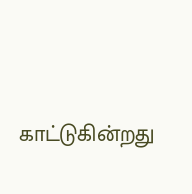காட்டுகின்றது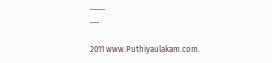-----
---

2011 www.Puthiyaulakam.com.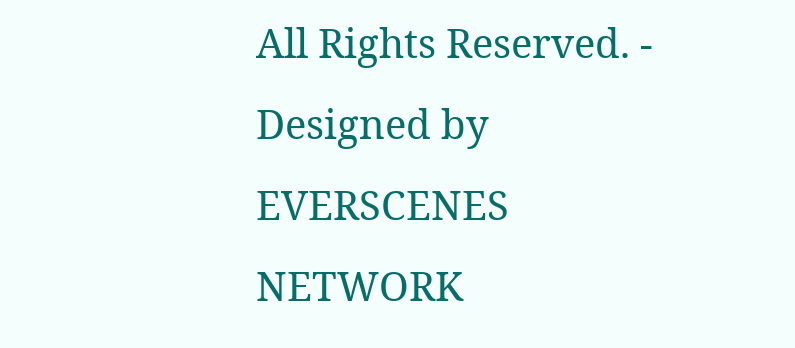All Rights Reserved. - Designed by EVERSCENES NETWORK